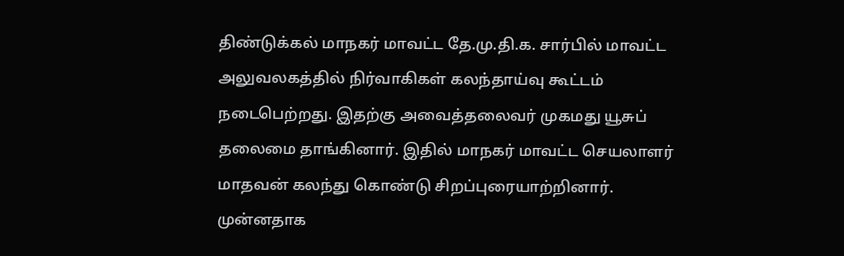திண்டுக்கல் மாநகர் மாவட்ட தே.மு.தி.க. சார்பில் மாவட்ட அலுவலகத்தில் நிர்வாகிகள் கலந்தாய்வு கூட்டம் நடைபெற்றது. இதற்கு அவைத்தலைவர் முகமது யூசுப் தலைமை தாங்கினார். இதில் மாநகர் மாவட்ட செயலாளர் மாதவன் கலந்து கொண்டு சிறப்புரையாற்றினார். முன்னதாக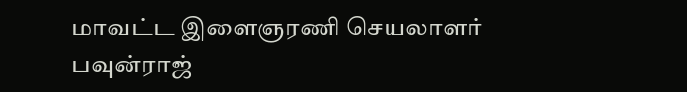மாவட்ட இளைஞரணி செயலாளர் பவுன்ராஜ்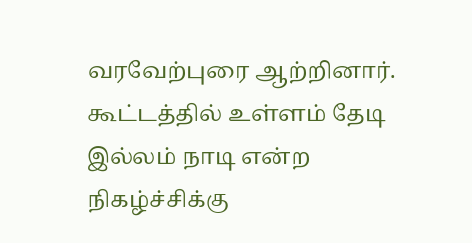வரவேற்புரை ஆற்றினார். கூட்டத்தில் உள்ளம் தேடி இல்லம் நாடி என்ற நிகழ்ச்சிக்கு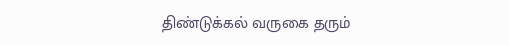திண்டுக்கல் வருகை தரும்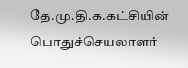தே.மு.தி.க.கட்சியின் பொதுச்செயலாளர்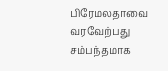பிரேமலதாவை வரவேற்பது சம்பந்தமாக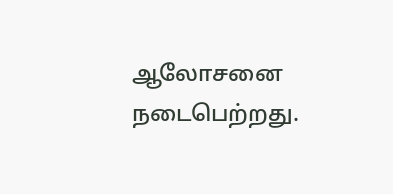ஆலோசனை நடைபெற்றது.